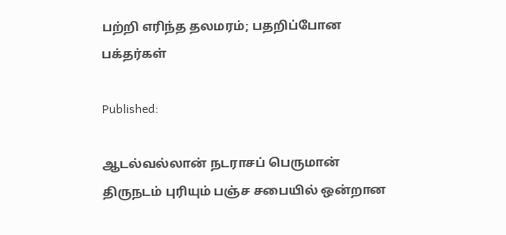பற்றி எரிந்த தலமரம்; பதறிப்போன பக்தர்கள்

Published:

ஆடல்வல்லான் நடராசப் பெருமான் திருநடம் புரியும் பஞ்ச சபையில் ஒன்றான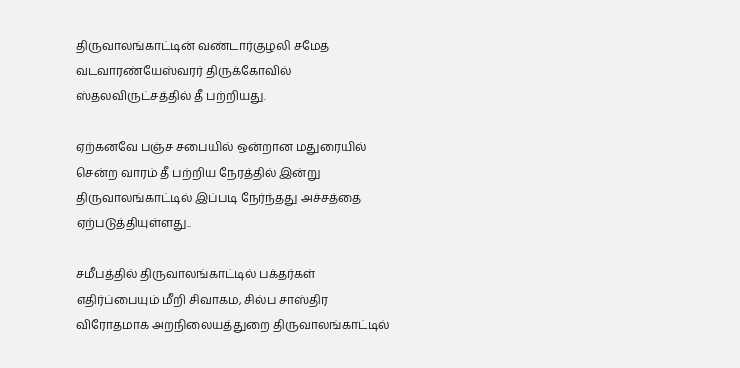திருவாலங்காட்டின் வண்டார்குழலி சமேத வடவாரண்யேஸ்வரர் திருக்கோவில் ஸ்தலவிருட்சத்தில் தீ பற்றியது.

ஏற்கனவே பஞ்ச சபையில் ஒன்றான மதுரையில் சென்ற வாரம் தீ பற்றிய நேரத்தில் இன்று திருவாலங்காட்டில் இப்படி நேர்ந்தது அச்சத்தை ஏற்படுத்தியுள்ளது..

சமீபத்தில் திருவாலங்காட்டில் பக்தர்கள் எதிர்ப்பையும் மீறி சிவாகம, சில்ப சாஸ்திர விரோதமாக அறநிலையத்துறை திருவாலங்காட்டில்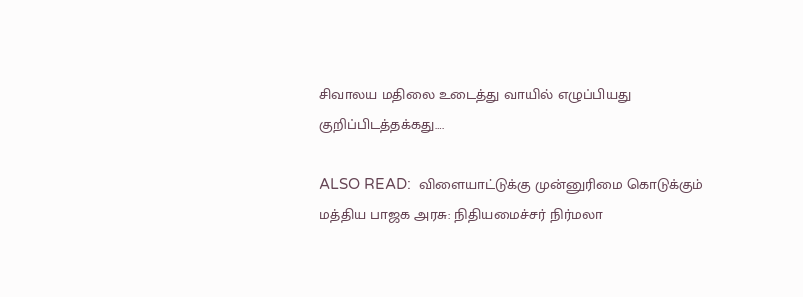சிவாலய மதிலை உடைத்து வாயில் எழுப்பியது குறிப்பிடத்தக்கது….

ALSO READ:  விளையாட்டுக்கு முன்னுரிமை கொடுக்கும் மத்திய பாஜக அரசு: நிதியமைச்சர் நிர்மலா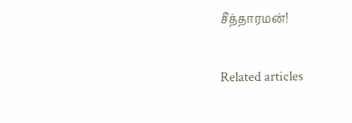சீத்தாரமன்!

Related articles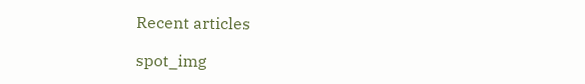Recent articles

spot_img